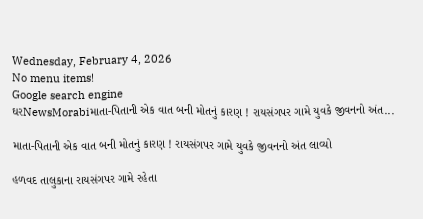Wednesday, February 4, 2026
No menu items!
Google search engine
ઘરNewsMorabiમાતા-પિતાની એક વાત બની મોતનું કારણ ! રાયસંગપર ગામે યુવકે જીવનનો અંત...

માતા-પિતાની એક વાત બની મોતનું કારણ ! રાયસંગપર ગામે યુવકે જીવનનો અંત લાવ્યો

હળવદ તાલુકાના રાયસંગપર ગામે રહેતા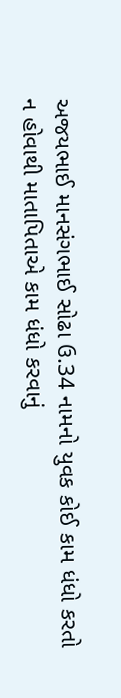અજયભાઈ માનસંગભાઈ સોઢા ઉ.34 નામનો યુવક કોઈ કામ ધંધો કરતો ન હોવાથી માતાપિતાએ કામ ધંધો કરવાનું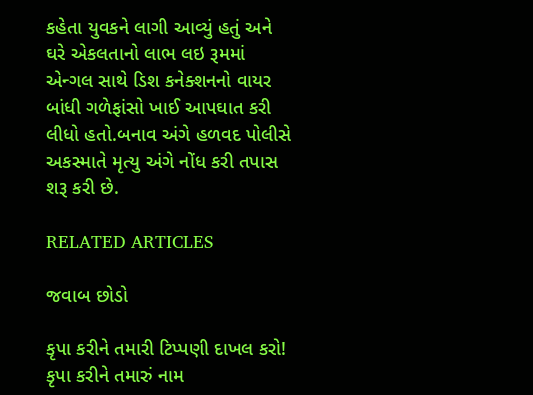કહેતા યુવકને લાગી આવ્યું હતું અને ઘરે એકલતાનો લાભ લઇ રૂમમાં એન્ગલ સાથે ડિશ કનેક્શનનો વાયર બાંધી ગળેફાંસો ખાઈ આપઘાત કરી લીધો હતો.બનાવ અંગે હળવદ પોલીસે અકસ્માતે મૃત્યુ અંગે નોંધ કરી તપાસ શરૂ કરી છે.

RELATED ARTICLES

જવાબ છોડો

કૃપા કરીને તમારી ટિપ્પણી દાખલ કરો!
કૃપા કરીને તમારું નામ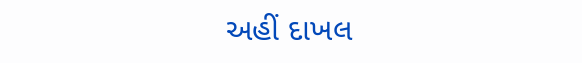અહીં દાખલ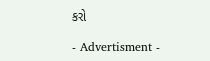કરો

- Advertisment -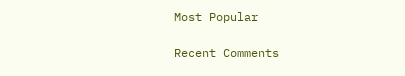Most Popular

Recent Comments